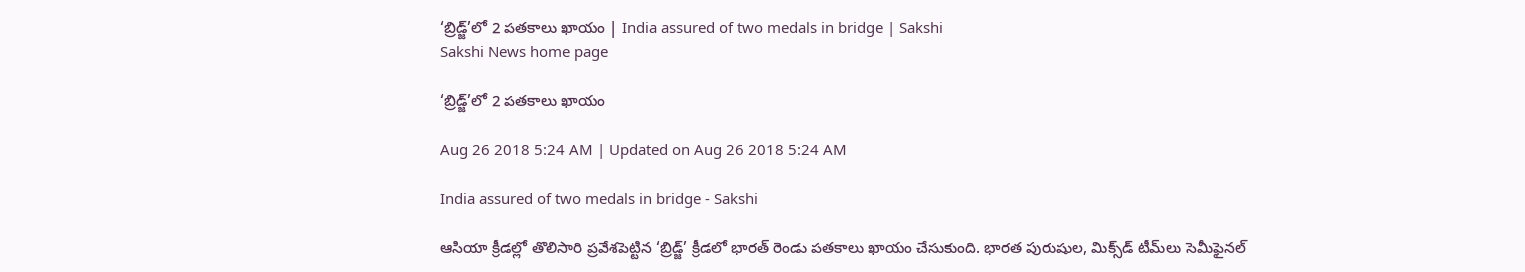‘బ్రిడ్జ్‌’లో 2 పతకాలు ఖాయం | India assured of two medals in bridge | Sakshi
Sakshi News home page

‘బ్రిడ్జ్‌’లో 2 పతకాలు ఖాయం

Aug 26 2018 5:24 AM | Updated on Aug 26 2018 5:24 AM

India assured of two medals in bridge - Sakshi

ఆసియా క్రీడల్లో తొలిసారి ప్రవేశపెట్టిన ‘బ్రిడ్జ్‌’ క్రీడలో భారత్‌ రెండు పతకాలు ఖాయం చేసుకుంది. భారత పురుషుల, మిక్స్‌డ్‌ టీమ్‌లు సెమీఫైనల్‌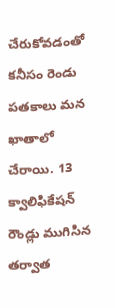చేరుకోవడంతో కనీసం రెండు పతకాలు మన ఖాతాలో చేరాయి. 13 క్వాలిఫికేషన్‌ రౌండ్లు ముగిసిన తర్వాత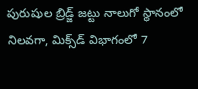పురుషుల బ్రిడ్జ్‌ జట్టు నాలుగో స్థానంలో  నిలవగా, మిక్స్‌డ్‌ విభాగంలో 7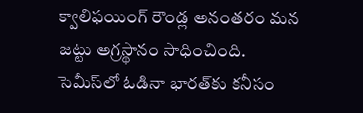క్వాలిఫయింగ్‌ రౌండ్ల అనంతరం మన జట్టు అగ్రస్థానం సాధించింది. సెమీస్‌లో ఓడినా భారత్‌కు కనీసం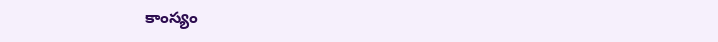కాంస్యం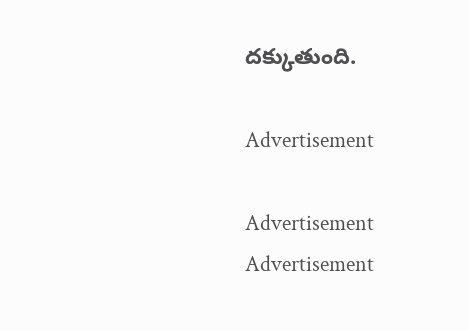దక్కుతుంది.

Advertisement

Advertisement
Advertisement